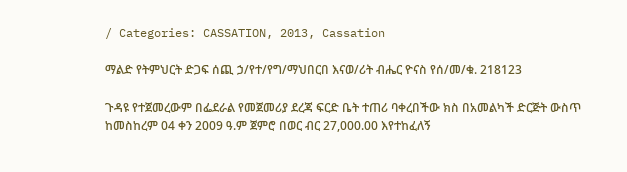/ Categories: CASSATION, 2013, Cassation

ማልድ የትምህርት ድጋፍ ሰጪ ኃ/የተ/የግ/ማህበርበ እናወ/ሪት ብሔር ዮናስ የሰ/መ/ቁ. 218123

ጉዳዩ የተጀመረውም በፌደራል የመጀመሪያ ደረጃ ፍርድ ቤት ተጠሪ ባቀረበችው ክስ በአመልካች ድርጅት ውስጥ ከመስከረም 04 ቀን 2009 ዓ.ም ጀምሮ በወር ብር 27,000.00 እየተከፈለኝ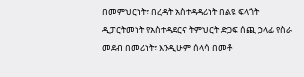በመምህርነት፣ በረዳት አስተዳዳሪነት በልዩ ፍላጎት ዲፓርትመነት የአስተዳደርና ትምህርት ድጋፍ ሰጪ ኃላፊ የስራ መደብ በመሪነት፣ እንዲሁም ሰላሳ በመቶ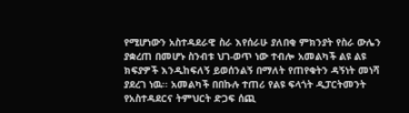የሚሆነውን አስተዳደራዊ ስራ እየሰራሁ ያለበቂ ምክንያት የስራ ውሌን ያቋረጠ በመሆኑ ስንብቱ ህገ-ወጥ ነው ተብሎ አመልካች ልዩ ልዩ ክፍያዎች እንዲከፍለኝ ይወሰንልኝ በማለት የጠየቁትን ዳኝነት መነሻ ያደረገ ነዉ፡፡ አመልካች በበኩሉ ተጠሪ የልዩ ፍላጎት ዲፓርትመንት የአስተዳደርና ትምህርት ድጋፍ ሰጪ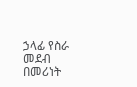ኃላፊ የስራ መደብ በመሪነት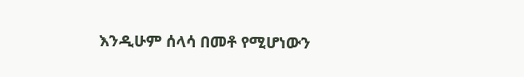እንዲሁም ሰላሳ በመቶ የሚሆነውን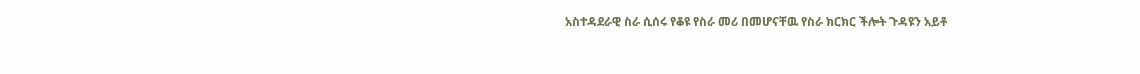አስተዳደራዊ ስራ ሲሰሩ የቆዩ የስራ መሪ በመሆናቸዉ የስራ ክርክር ችሎት ጉዳዩን አይቶ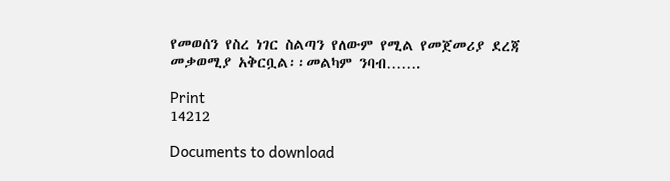የመወሰን የስረ ነገር ስልጣን የለውም የሚል የመጀመሪያ ደረጃ መቃወሚያ አቅርቧል፡፡መልካም ንባብ…….

Print
14212

Documents to download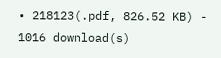• 218123(.pdf, 826.52 KB) - 1016 download(s)